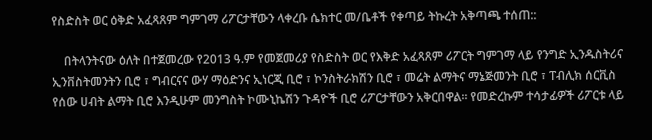የስድስት ወር ዕቅድ አፈጻጸም ግምገማ ሪፖርታቸውን ላቀረቡ ሴክተር መ/ቤቶች የቀጣይ ትኩረት አቅጣጫ ተሰጠ::

    በትላንትናው ዕለት በተጀመረው የ2013 ዓ.ም የመጀመሪያ የስድስት ወር የእቅድ አፈጻጸም ሪፖርት ግምገማ ላይ የንግድ ኢንዱስትሪና ኢንቨስትመንትን ቢሮ ፣ ግብርናና ውሃ ማዕድንና ኢነርጂ ቢሮ ፣ ኮንስትራክሽን ቢሮ ፣ መሬት ልማትና ማኔጅመንት ቢሮ ፣ ፐብሊክ ሰርቪስ የሰው ሀብት ልማት ቢሮ እንዲሁም መንግስት ኮሙኒኬሽን ጉዳዮች ቢሮ ሪፖርታቸውን አቅርበዋል፡፡ የመድረኩም ተሳታፊዎች ሪፖርቱ ላይ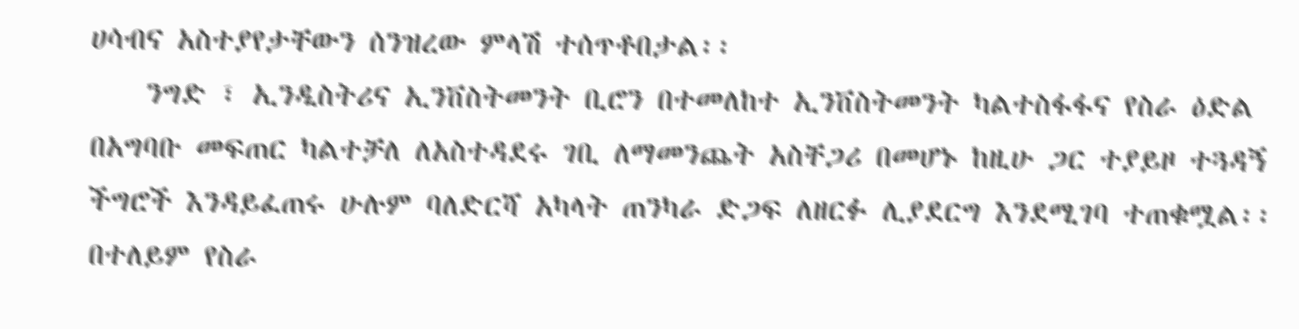ሀሳብና አስተያየታቸውን ሰንዝረው ምላሽ ተሰጥቶበታል፡፡
    ንግድ ፣ ኢንዲስትሪና ኢንቨስትመንት ቢሮን በተመለከተ ኢንቨስትመንት ካልተስፋፋና የስራ ዕድል በአግባቡ መፍጠር ካልተቻለ ለአስተዳደሩ ገቢ ለማመንጨት አስቸጋሪ በመሆኑ ከዚሁ ጋር ተያይዞ ተጓዳኝ ችግሮች እንዳይፈጠሩ ሁሉም ባለድርሻ አካላት ጠንካራ ድጋፍ ለዘርፉ ሊያደርግ እንደሚገባ ተጠቁሟል፡፡ በተለይም የስራ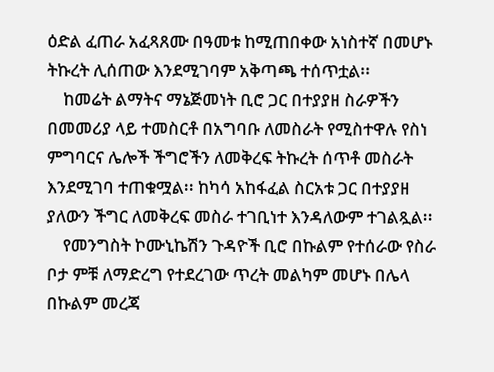ዕድል ፈጠራ አፈጻጸሙ በዓመቱ ከሚጠበቀው አነስተኛ በመሆኑ ትኩረት ሊሰጠው እንደሚገባም አቅጣጫ ተሰጥቷል፡፡
    ከመሬት ልማትና ማኔጅመነት ቢሮ ጋር በተያያዘ ስራዎችን በመመሪያ ላይ ተመስርቶ በአግባቡ ለመስራት የሚስተዋሉ የስነ ምግባርና ሌሎች ችግሮችን ለመቅረፍ ትኩረት ሰጥቶ መስራት እንደሚገባ ተጠቁሟል፡፡ ከካሳ አከፋፈል ስርአቱ ጋር በተያያዘ ያለውን ችግር ለመቅረፍ መስራ ተገቢነተ እንዳለውም ተገልጿል፡፡
    የመንግስት ኮሙኒኬሽን ጉዳዮች ቢሮ በኩልም የተሰራው የስራ ቦታ ምቹ ለማድረግ የተደረገው ጥረት መልካም መሆኑ በሌላ በኩልም መረጃ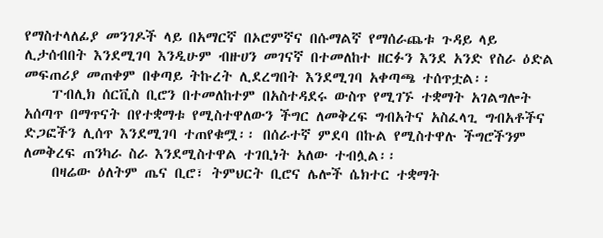የማስተላለፊያ መንገዶች ላይ በአማርኛ በኦሮምኛና በሱማልኛ የማሰራጨቱ ጉዳይ ላይ ሊታሰብበት እንደሚገባ እንዲሁም ብዙሀን መገናኛ በተመለከተ ዘርፉን እንደ አንድ የስራ ዕድል መፍጠሪያ መጠቀም በቀጣይ ትኩረት ሊደረግበት እንደሚገባ አቀጣጫ ተሰጥቷል፡፡
    ፐብሊክ ሰርቪስ ቢሮን በተመለከተም በአስተዳደሩ ውስጥ የሚገኙ ተቋማት አገልግሎት አሰጣጥ በማጥናት በየተቋማቱ የሚስተዋለውን ችግር ለመቅረፍ ግብአትና አስፈላጊ ግብአቶችና ድጋፎችን ሊሰጥ እንደሚገባ ተጠየቁሟ፡፡ በሰራተኛ ምደባ በኩል የሚስተዋሉ ችግሮችንም ለመቅረፍ ጠንካራ ስራ እንደሚስተዋል ተገቢነት አለው ተብሏል፡፡
    በዛሬው ዕለትም ጤና ቢሮ፣ ትምህርት ቢሮና ሌሎች ሴክተር ተቋማት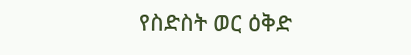የስድስት ወር ዕቅድ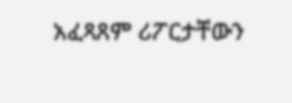አፈጻጸም ሪፖርታቸውን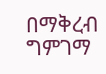በማቅረብ ግምገማ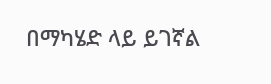በማካሄድ ላይ ይገኛል